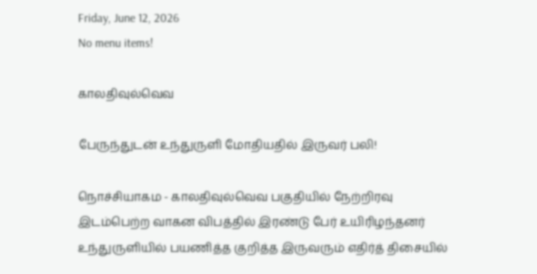Friday, June 12, 2026
No menu items!

காலதிவுல்வெவ

பேருந்துடன் உந்துருளி மோதியதில் இருவர் பலி!

நொச்சியாகம - காலதிவுல்வெவ பகுதியில் நேற்றிரவு இடம்பெற்ற வாகன விபத்தில் இரண்டு பேர் உயிரிழந்தனர் உந்துருளியில் பயணித்த குறித்த இருவரும் எதிர்த் திசையில்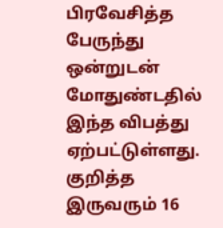பிரவேசித்த பேருந்து ஒன்றுடன் மோதுண்டதில் இந்த விபத்து ஏற்பட்டுள்ளது. குறித்த இருவரும் 16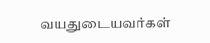வயதுடையவர்கள்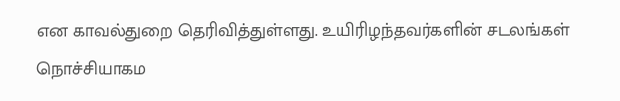என காவல்துறை தெரிவித்துள்ளது. உயிரிழந்தவர்களின் சடலங்கள் நொச்சியாகம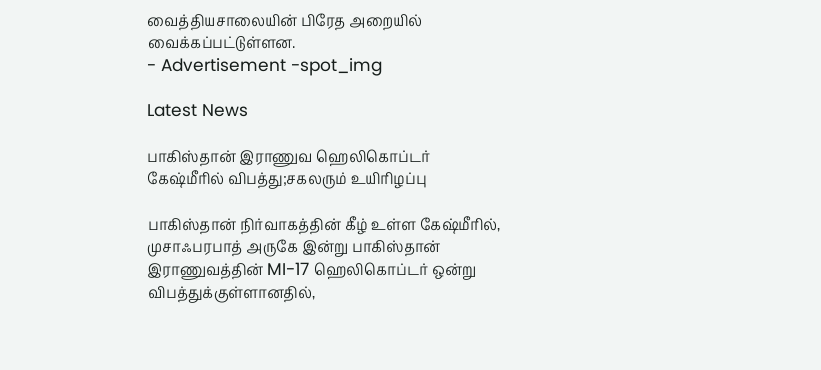வைத்தியசாலையின் பிரேத அறையில் வைக்கப்பட்டுள்ளன.
- Advertisement -spot_img

Latest News

பாகிஸ்தான் இராணுவ ஹெலிகொப்டர் கேஷ்மீரில் விபத்து;சகலரும் உயிரிழப்பு

பாகிஸ்தான் நிர்வாகத்தின் கீழ் உள்ள கேஷ்மீரில், முசாஃபரபாத் அருகே இன்று பாகிஸ்தான் இராணுவத்தின் MI-17 ஹெலிகொப்டர் ஒன்று விபத்துக்குள்ளானதில்,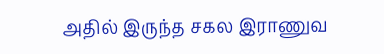அதில் இருந்த சகல இராணுவ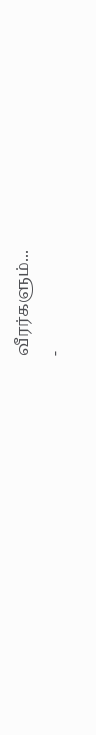வீரர்களும்...
-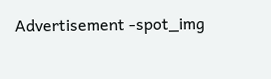Advertisement -spot_img